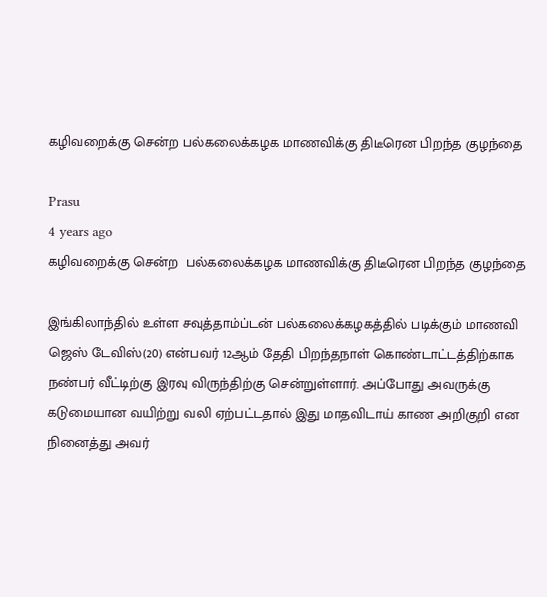கழிவறைக்கு சென்ற பல்கலைக்கழக மாணவிக்கு திடீரென பிறந்த குழந்தை

Prasu
4 years ago
கழிவறைக்கு சென்ற  பல்கலைக்கழக மாணவிக்கு திடீரென பிறந்த குழந்தை

இங்கிலாந்தில் உள்ள சவுத்தாம்ப்டன் பல்கலைக்கழகத்தில் படிக்கும் மாணவி ஜெஸ் டேவிஸ்(20) என்பவர் 12ஆம் தேதி பிறந்தநாள் கொண்டாட்டத்திற்காக நண்பர் வீட்டிற்கு இரவு விருந்திற்கு சென்றுள்ளார். அப்போது அவருக்கு கடுமையான வயிற்று வலி ஏற்பட்டதால் இது மாதவிடாய் காண அறிகுறி என நினைத்து அவர்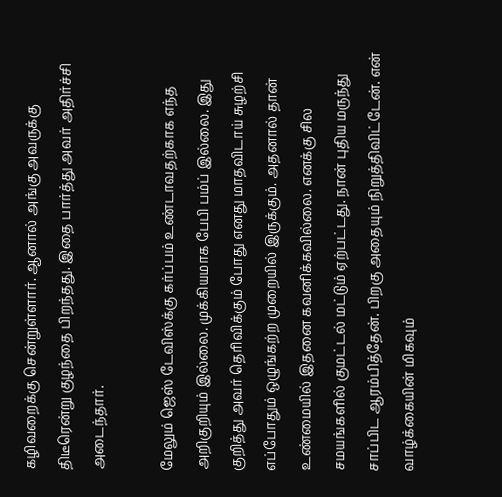கழிவறைக்கு சென்றுள்ளார். ஆனால் அங்கு அவருக்கு திடீரென்று குழந்தை பிறந்தது. இதை பார்த்து அவர் அதிர்ச்சி அடைந்தார்.

மேலும் ஜெஸ் டேவிஸ்க்கு கர்ப்பம் உண்டாவதற்காக எந்த அறிகுறியும் இல்லை. முக்கியமாக பேபி பம்ப் இல்லை. இது குறித்து அவர் தெரிவிக்கும் போது எனது மாதவிடாய் சுழற்சி எப்போதும் ஒழுங்கற்ற முறையில் இருக்கும். அதனால் தான் உண்மையில் இதனை கவனிக்கவில்லை. எனக்கு சில சமயங்களில் குமட்டல் மட்டும் ஏற்பட்டது. நான் புதிய மருந்து சாப்பிட ஆரம்பித்தேன். பிறகு அதையும் நிறுத்திவிட்டேன். என் வாழ்க்கையின் மிகவும்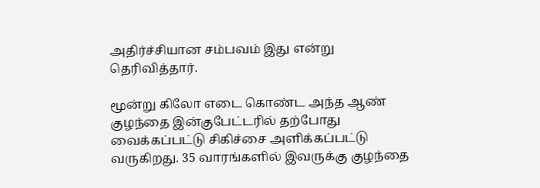அதிர்ச்சியான சம்பவம் இது என்று தெரிவித்தார்.

மூன்று கிலோ எடை கொண்ட அந்த ஆண் குழந்தை இன்குபேட்டரில் தற்போது வைக்கப்பட்டு சிகிச்சை அளிக்கப்பட்டு வருகிறது. 35 வாரங்களில் இவருக்கு குழந்தை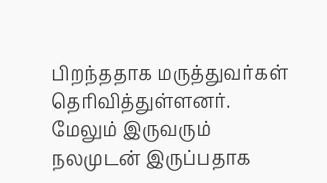பிறந்ததாக மருத்துவர்கள் தெரிவித்துள்ளனர். மேலும் இருவரும் நலமுடன் இருப்பதாக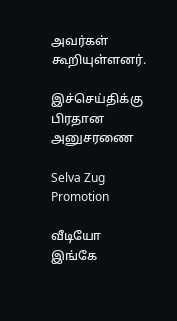அவர்கள் கூறியுள்ளனர்.

இச்செய்திக்கு பிரதான அனுசரணை

Selva Zug Promotion

வீடியோ இங்கே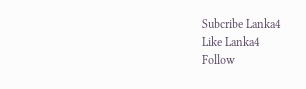Subcribe Lanka4
Like Lanka4
Follow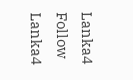Lanka4
Follow Lanka4